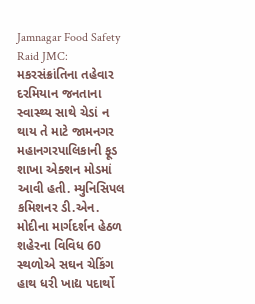Jamnagar Food Safety Raid JMC: મકરસંક્રાંતિના તહેવાર દરમિયાન જનતાના સ્વાસ્થ્ય સાથે ચેડાં ન થાય તે માટે જામનગર મહાનગરપાલિકાની ફૂડ શાખા એક્શન મોડમાં આવી હતી. મ્યુનિસિપલ કમિશનર ડી.એન. મોદીના માર્ગદર્શન હેઠળ શહેરના વિવિધ 60 સ્થળોએ સઘન ચેકિંગ હાથ ધરી ખાદ્ય પદાર્થો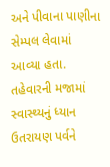અને પીવાના પાણીના સેમ્પલ લેવામાં આવ્યા હતા.
તહેવારની મજામાં સ્વાસ્થ્યનું ધ્યાન
ઉતરાયણ પર્વને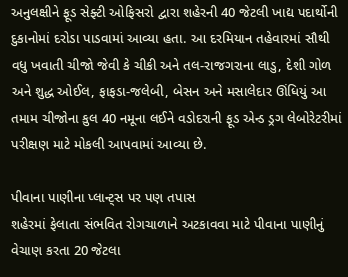અનુલક્ષીને ફૂડ સેફ્ટી ઓફિસરો દ્વારા શહેરની 40 જેટલી ખાદ્ય પદાર્થોની દુકાનોમાં દરોડા પાડવામાં આવ્યા હતા. આ દરમિયાન તહેવારમાં સૌથી વધુ ખવાતી ચીજો જેવી કે ચીકી અને તલ-રાજગરાના લાડુ, દેશી ગોળ અને શુદ્ધ ઓઈલ, ફાફડા-જલેબી, બેસન અને મસાલેદાર ઊંધિયું આ તમામ ચીજોના કુલ 40 નમૂના લઈને વડોદરાની ફૂડ એન્ડ ડ્રગ લેબોરેટરીમાં પરીક્ષણ માટે મોકલી આપવામાં આવ્યા છે.

પીવાના પાણીના પ્લાન્ટ્સ પર પણ તપાસ
શહેરમાં ફેલાતા સંભવિત રોગચાળાને અટકાવવા માટે પીવાના પાણીનું વેચાણ કરતા 20 જેટલા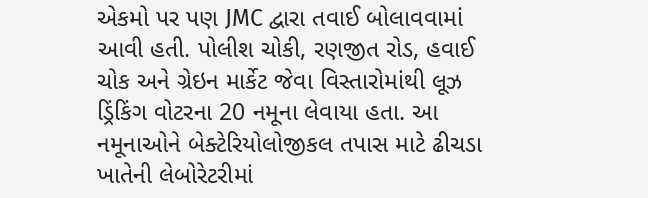એકમો પર પણ JMC દ્વારા તવાઈ બોલાવવામાં આવી હતી. પોલીશ ચોકી, રણજીત રોડ, હવાઈ ચોક અને ગ્રેઇન માર્કેટ જેવા વિસ્તારોમાંથી લૂઝ ડ્રિંકિંગ વોટરના 20 નમૂના લેવાયા હતા. આ નમૂનાઓને બેક્ટેરિયોલોજીકલ તપાસ માટે ઢીચડા ખાતેની લેબોરેટરીમાં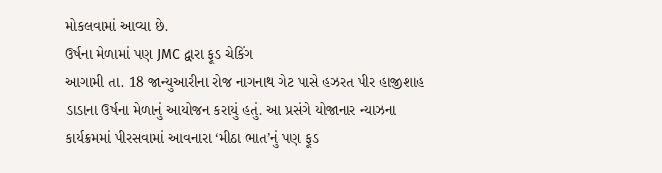મોકલવામાં આવ્યા છે.
ઉર્ષના મેળામાં પણ JMC દ્વારા ફૂડ ચેકિંગ
આગામી તા. 18 જાન્યુઆરીના રોજ નાગનાથ ગેટ પાસે હઝરત પીર હાજીશાહ ડાડાના ઉર્ષના મેળાનું આયોજન કરાયું હતું. આ પ્રસંગે યોજાનાર ન્યાઝના કાર્યક્રમમાં પીરસવામાં આવનારા ‘મીઠા ભાત’નું પણ ફૂડ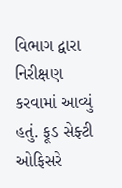વિભાગ દ્વારા નિરીક્ષણ કરવામાં આવ્યું હતું. ફૂડ સેફ્ટી ઓફિસરે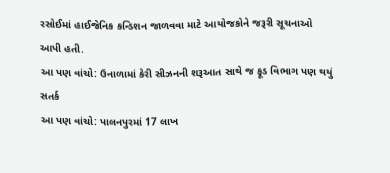રસોઈમાં હાઈજેનિક કન્ડિશન જાળવવા માટે આયોજકોને જરૂરી સૂચનાઓ આપી હતી.
આ પણ વાંચો: ઉનાળામાં કેરી સીઝનની શરૂઆત સાથે જ ફૂડ વિભાગ પણ થયું સતર્ક
આ પણ વાંચો: પાલનપુરમાં 17 લાખ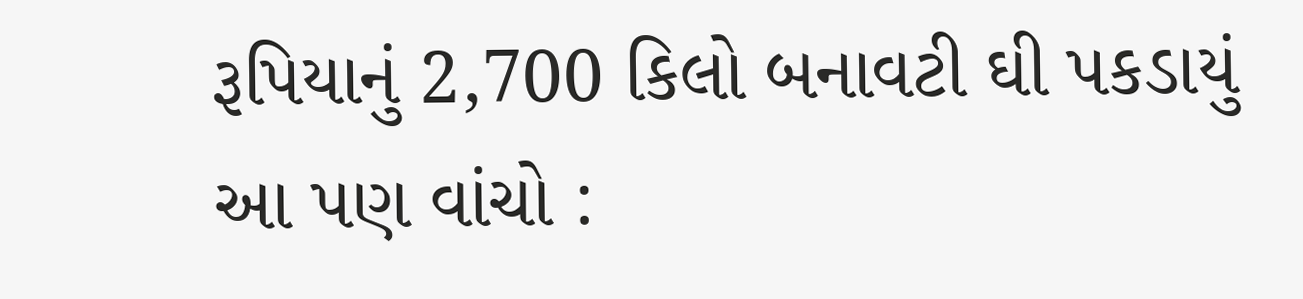રૂપિયાનું 2,700 કિલો બનાવટી ઘી પકડાયું
આ પણ વાંચો :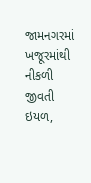જામનગરમાં ખજૂરમાંથી નીકળી જીવતી ઇયળ,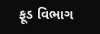ફૂડ વિભાગ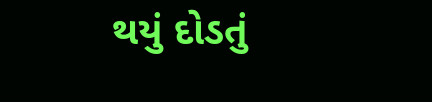થયું દોડતું